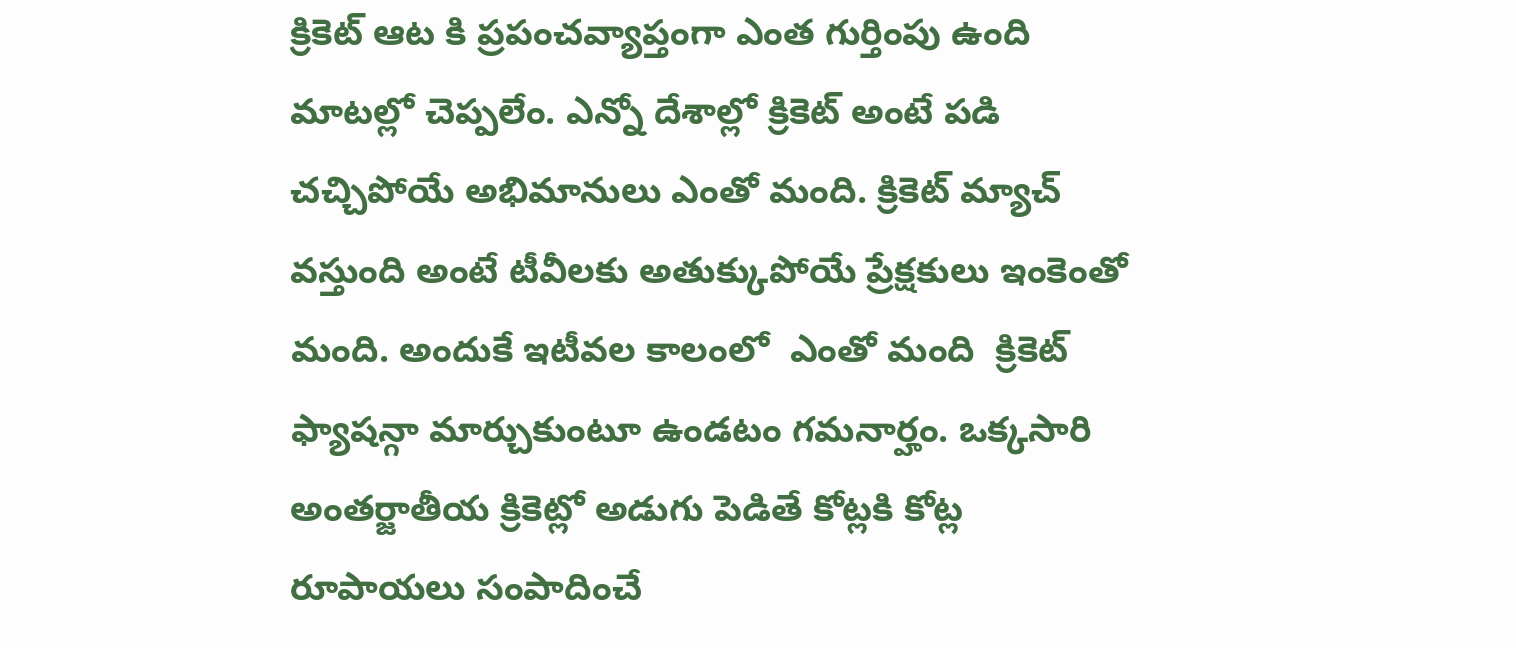క్రికెట్ ఆట కి ప్రపంచవ్యాప్తంగా ఎంత గుర్తింపు ఉంది మాటల్లో చెప్పలేం. ఎన్నో దేశాల్లో క్రికెట్ అంటే పడి చచ్చిపోయే అభిమానులు ఎంతో మంది. క్రికెట్ మ్యాచ్ వస్తుంది అంటే టీవీలకు అతుక్కుపోయే ప్రేక్షకులు ఇంకెంతో మంది. అందుకే ఇటీవల కాలంలో  ఎంతో మంది  క్రికెట్ ఫ్యాషన్గా మార్చుకుంటూ ఉండటం గమనార్హం. ఒక్కసారి అంతర్జాతీయ క్రికెట్లో అడుగు పెడితే కోట్లకి కోట్ల రూపాయలు సంపాదించే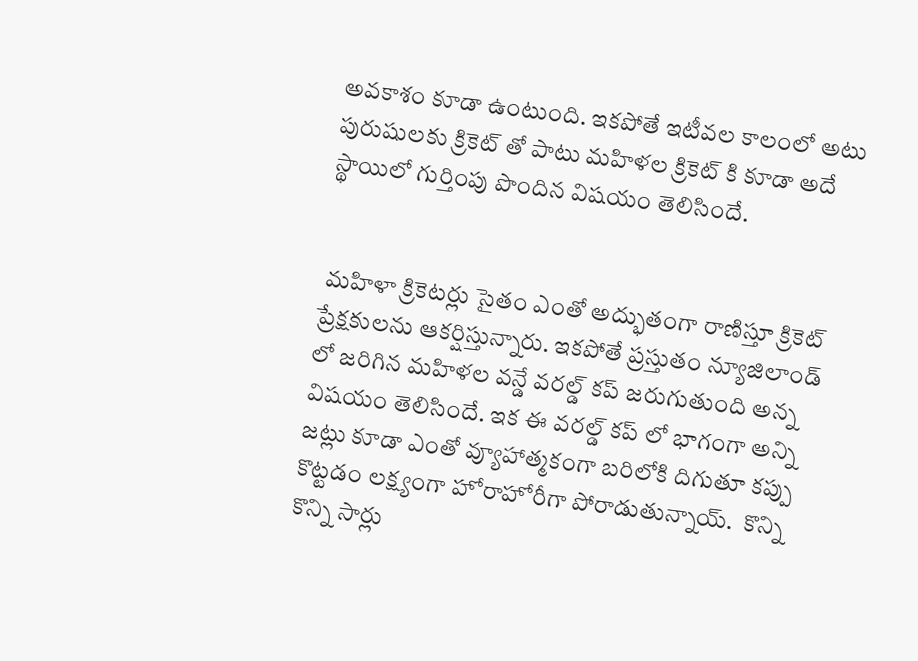అవకాశం కూడా ఉంటుంది. ఇకపోతే ఇటీవల కాలంలో అటు పురుషులకు క్రికెట్ తో పాటు మహిళల క్రికెట్ కి కూడా అదే స్థాయిలో గుర్తింపు పొందిన విషయం తెలిసిందే.


 మహిళా క్రికెటర్లు సైతం ఎంతో అద్భుతంగా రాణిస్తూ క్రికెట్ ప్రేక్షకులను ఆకర్షిస్తున్నారు. ఇకపోతే ప్రస్తుతం న్యూజిలాండ్ లో జరిగిన మహిళల వన్డే వరల్డ్ కప్ జరుగుతుంది అన్న విషయం తెలిసిందే. ఇక ఈ వరల్డ్ కప్ లో భాగంగా అన్ని జట్లు కూడా ఎంతో వ్యూహాత్మకంగా బరిలోకి దిగుతూ కప్పు కొట్టడం లక్ష్యంగా హోరాహోరీగా పోరాడుతున్నాయ్.  కొన్ని కొన్ని సార్లు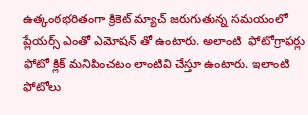ఉత్కంఠభరితంగా క్రికెట్ మ్యాచ్ జరుగుతున్న సమయంలో  ప్లేయర్స్ ఎంతో ఎమోషన్ తో ఉంటారు. అలాంటి  ఫోటోగ్రాఫర్లు ఫోటో క్లిక్ మనిపించటం లాంటివి చేస్తూ ఉంటారు. ఇలాంటి ఫోటోలు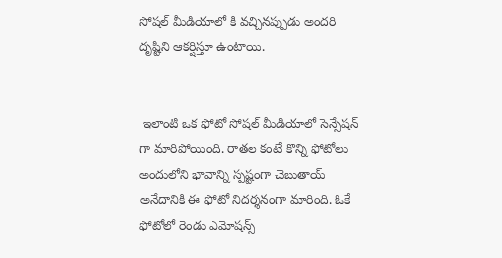సోషల్ మీడియాలో కి వచ్చినప్పుడు అందరి దృష్టిని ఆకర్షిస్తూ ఉంటాయి.


 ఇలాంటి ఒక ఫోటో సోషల్ మీడియాలో సెన్సేషన్ గా మారిపోయింది. రాతల కంటే కొన్ని ఫోటోలు అందులోని భావాన్ని స్పష్టంగా చెబుతాయ్ అనేదానికి ఈ ఫోటో నిదర్శనంగా మారింది. ఓకే ఫోటోలో రెండు ఎమోషన్స్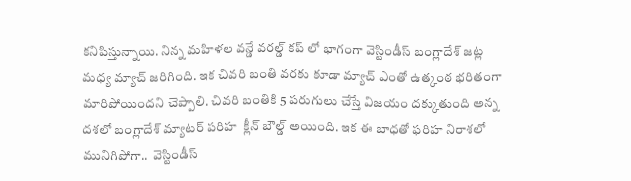కనిపిస్తున్నాయి. నిన్న మహిళల వన్డే వరల్డ్ కప్ లో భాగంగా వెస్టిండీస్ బంగ్లాదేశ్ జట్ల మధ్య మ్యాచ్ జరిగింది. ఇక చివరి బంతి వరకు కూడా మ్యాచ్ ఎంతో ఉత్కంఠ భరితంగా మారిపోయిందని చెప్పాలి. చివరి బంతికి 5 పరుగులు చేస్తే విజయం దక్కుతుంది అన్న దశలో బంగ్లాదేశ్ మ్యాటర్ పరిహ  క్లీన్ బౌల్డ్ అయింది. ఇక ఈ బాధతో ఫరిహ నిరాశలో మునిగిపోగా..  వెస్టిండీస్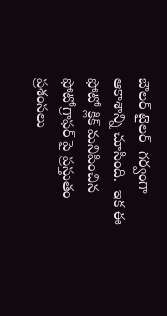బౌలర్ టైలర్  గర్వంగా ఆకాశాన్ని చూసింది.  ఇక ఈ ఫోటో క్లిక్ మనిపించిన ఫోటోగ్రాఫర్ పై ప్రస్తుతం ప్రశంసలు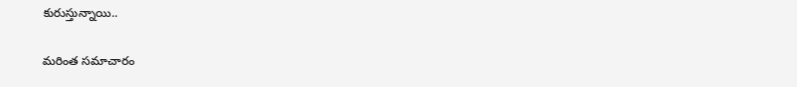కురుస్తున్నాయి..

మరింత సమాచారం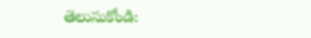తెలుసుకోండి: